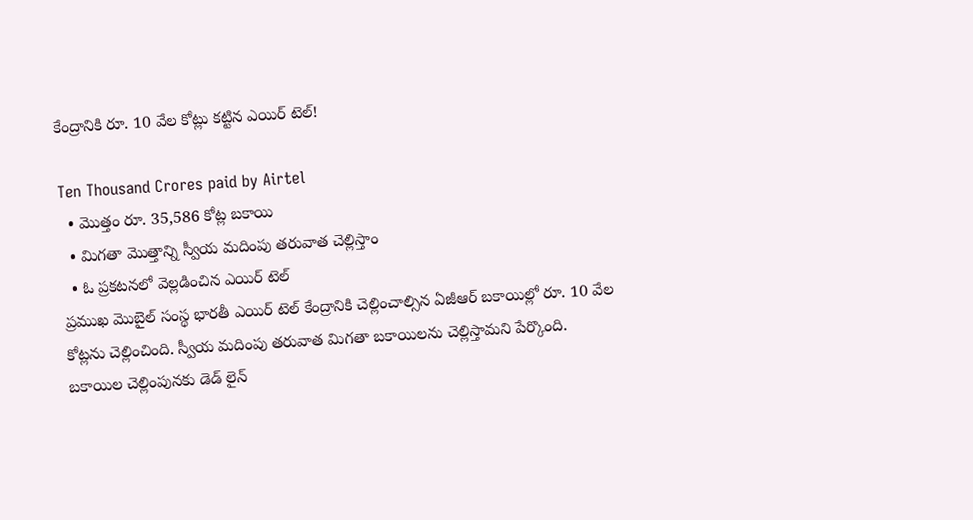కేంద్రానికి రూ. 10 వేల కోట్లు కట్టిన ఎయిర్ టెల్!

Ten Thousand Crores paid by Airtel
  • మొత్తం రూ. 35,586 కోట్ల బకాయి
  • మిగతా మొత్తాన్ని స్వీయ మదింపు తరువాత చెల్లిస్తాం
  • ఓ ప్రకటనలో వెల్లడించిన ఎయిర్ టెల్
ప్రముఖ మొబైల్ సంస్థ భారతీ ఎయిర్ టెల్ కేంద్రానికి చెల్లించాల్సిన ఏజీఆర్ బకాయిల్లో రూ. 10 వేల కోట్లను చెల్లించింది. స్వీయ మదింపు తరువాత మిగతా బకాయిలను చెల్లిస్తామని పేర్కొంది. బకాయిల చెల్లింపునకు డెడ్ లైన్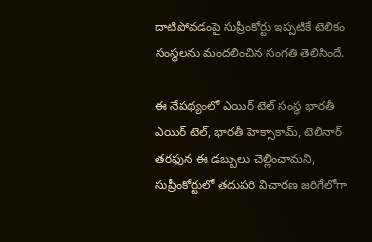దాటిపోవడంపై సుప్రీంకోర్టు ఇప్పటికే టెలికం సంస్థలను మందలించిన సంగతి తెలిసిందే.

ఈ నేపథ్యంలో ఎయిర్ టెల్ సంస్థ భారతీ ఎయిర్ టెల్, భారతీ హెక్సాకామ్, టెలినార్ తరఫున ఈ డబ్బులు చెల్లించామని, సుప్రీంకోర్టులో తదుపరి విచారణ జరిగేలోగా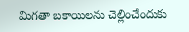మిగతా బకాయిలను చెల్లించేందుకు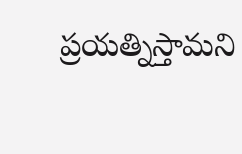ప్రయత్నిస్తామని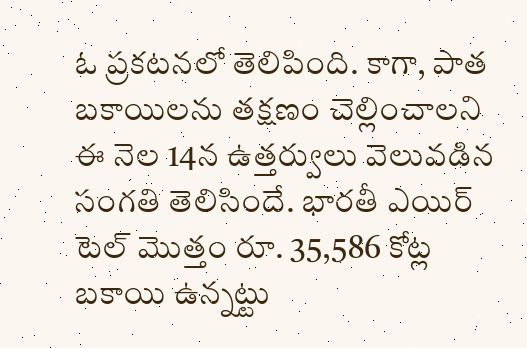ఓ ప్రకటనలో తెలిపింది. కాగా, పాత బకాయిలను తక్షణం చెల్లించాలని ఈ నెల 14న ఉత్తర్వులు వెలువడిన సంగతి తెలిసిందే. భారతీ ఎయిర్ టెల్ మొత్తం రూ. 35,586 కోట్ల బకాయి ఉన్నట్టు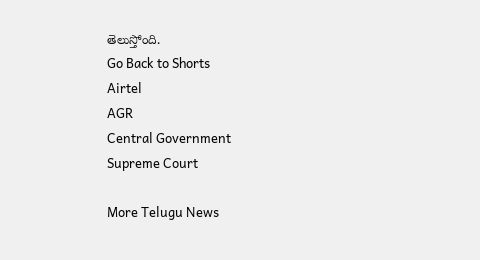తెలుస్తోంది.
Go Back to Shorts
Airtel
AGR
Central Government
Supreme Court

More Telugu News